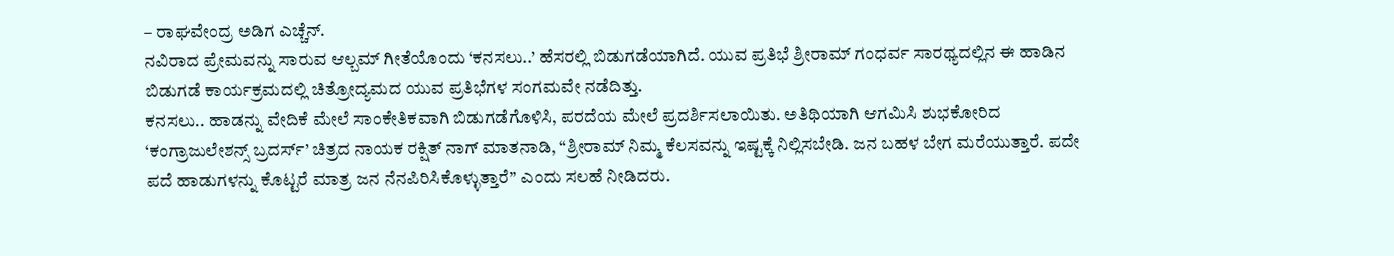– ರಾಘವೇಂದ್ರ ಅಡಿಗ ಎಚ್ಚೆನ್.
ನವಿರಾದ ಪ್ರೇಮವನ್ನು ಸಾರುವ ಆಲ್ಬಮ್ ಗೀತೆಯೊಂದು ‘ಕನಸಲು..’ ಹೆಸರಲ್ಲಿ ಬಿಡುಗಡೆಯಾಗಿದೆ. ಯುವ ಪ್ರತಿಭೆ ಶ್ರೀರಾಮ್ ಗಂಧರ್ವ ಸಾರಥ್ಯದಲ್ಲಿನ ಈ ಹಾಡಿನ ಬಿಡುಗಡೆ ಕಾರ್ಯಕ್ರಮದಲ್ಲಿ ಚಿತ್ರೋದ್ಯಮದ ಯುವ ಪ್ರತಿಭೆಗಳ ಸಂಗಮವೇ ನಡೆದಿತ್ತು.
ಕನಸಲು.. ಹಾಡನ್ನು ವೇದಿಕೆ ಮೇಲೆ ಸಾಂಕೇತಿಕವಾಗಿ ಬಿಡುಗಡೆಗೊಳಿಸಿ, ಪರದೆಯ ಮೇಲೆ ಪ್ರದರ್ಶಿಸಲಾಯಿತು. ಅತಿಥಿಯಾಗಿ ಆಗಮಿಸಿ ಶುಭಕೋರಿದ ‘ಕಂಗ್ರಾಜುಲೇಶನ್ಸ್ ಬ್ರದರ್ಸ್’ ಚಿತ್ರದ ನಾಯಕ ರಕ್ಷಿತ್ ನಾಗ್ ಮಾತನಾಡಿ, “ಶ್ರೀರಾಮ್ ನಿಮ್ಮ ಕೆಲಸವನ್ನು ಇಷ್ಟಕ್ಕೆ ನಿಲ್ಲಿಸಬೇಡಿ. ಜನ ಬಹಳ ಬೇಗ ಮರೆಯುತ್ತಾರೆ. ಪದೇ ಪದೆ ಹಾಡುಗಳನ್ನು ಕೊಟ್ಟರೆ ಮಾತ್ರ ಜನ ನೆನಪಿರಿಸಿಕೊಳ್ಳುತ್ತಾರೆ” ಎಂದು ಸಲಹೆ ನೀಡಿದರು.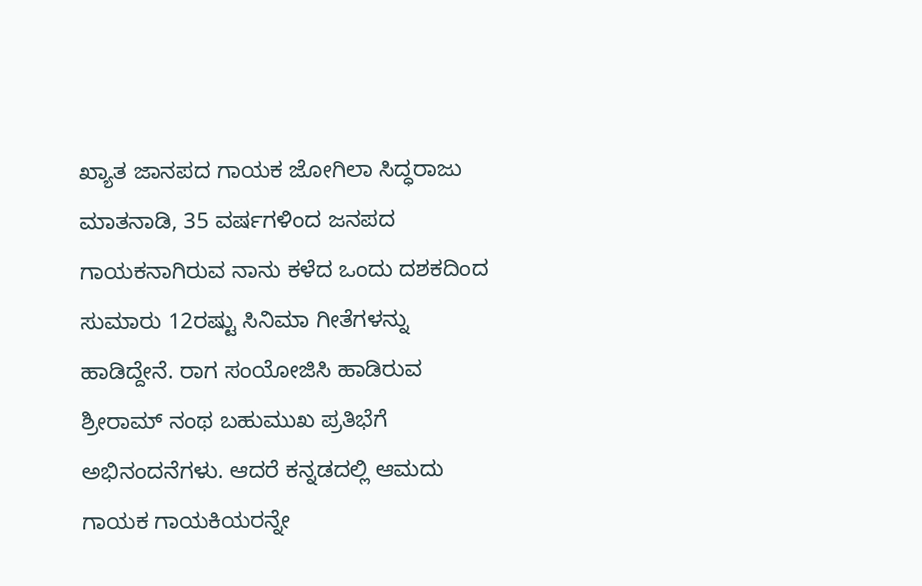ಖ್ಯಾತ ಜಾನಪದ ಗಾಯಕ ಜೋಗಿಲಾ ಸಿದ್ಧರಾಜು ಮಾತನಾಡಿ, 35 ವರ್ಷಗಳಿಂದ ಜನಪದ ಗಾಯಕನಾಗಿರುವ ನಾನು ಕಳೆದ ಒಂದು ದಶಕದಿಂದ ಸುಮಾರು 12ರಷ್ಟು ಸಿನಿಮಾ ಗೀತೆಗಳನ್ನು ಹಾಡಿದ್ದೇನೆ. ರಾಗ ಸಂಯೋಜಿಸಿ ಹಾಡಿರುವ ಶ್ರೀರಾಮ್ ನಂಥ ಬಹುಮುಖ ಪ್ರತಿಭೆಗೆ ಅಭಿನಂದನೆಗಳು. ಆದರೆ ಕನ್ನಡದಲ್ಲಿ ಆಮದು ಗಾಯಕ ಗಾಯಕಿಯರನ್ನೇ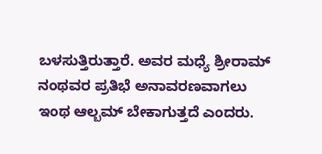ಬಳಸುತ್ತಿರುತ್ತಾರೆ. ಅವರ ಮಧ್ಯೆ ಶ್ರೀರಾಮ್ ನಂಥವರ ಪ್ರತಿಭೆ ಅನಾವರಣವಾಗಲು ಇಂಥ ಆಲ್ಬಮ್ ಬೇಕಾಗುತ್ತದೆ ಎಂದರು.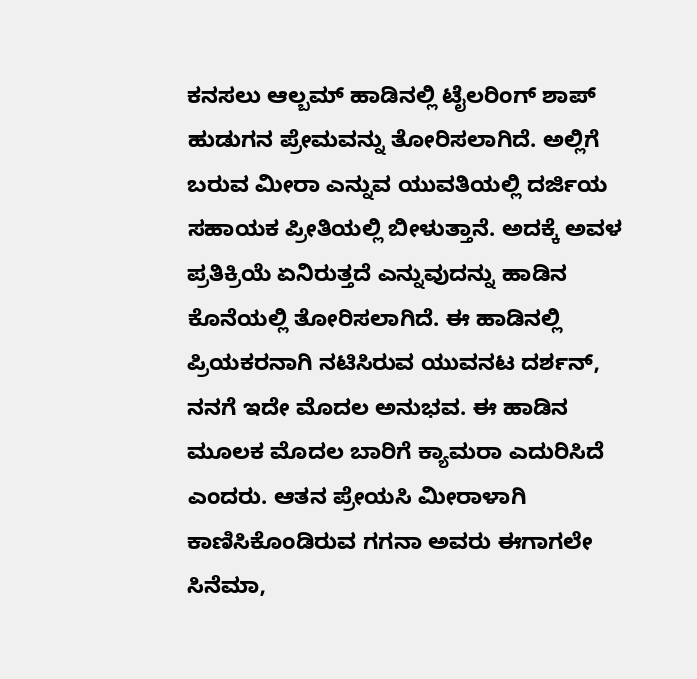ಕನಸಲು ಆಲ್ಬಮ್ ಹಾಡಿನಲ್ಲಿ ಟೈಲರಿಂಗ್ ಶಾಪ್
ಹುಡುಗನ ಪ್ರೇಮವನ್ನು ತೋರಿಸಲಾಗಿದೆ. ಅಲ್ಲಿಗೆ ಬರುವ ಮೀರಾ ಎನ್ನುವ ಯುವತಿಯಲ್ಲಿ ದರ್ಜಿಯ ಸಹಾಯಕ ಪ್ರೀತಿಯಲ್ಲಿ ಬೀಳುತ್ತಾನೆ. ಅದಕ್ಕೆ ಅವಳ ಪ್ರತಿಕ್ರಿಯೆ ಏನಿರುತ್ತದೆ ಎನ್ನುವುದನ್ನು ಹಾಡಿನ ಕೊನೆಯಲ್ಲಿ ತೋರಿಸಲಾಗಿದೆ. ಈ ಹಾಡಿನಲ್ಲಿ ಪ್ರಿಯಕರನಾಗಿ ನಟಿಸಿರುವ ಯುವನಟ ದರ್ಶನ್, ನನಗೆ ಇದೇ ಮೊದಲ ಅನುಭವ. ಈ ಹಾಡಿನ ಮೂಲಕ ಮೊದಲ ಬಾರಿಗೆ ಕ್ಯಾಮರಾ ಎದುರಿಸಿದೆ ಎಂದರು. ಆತನ ಪ್ರೇಯಸಿ ಮೀರಾಳಾಗಿ ಕಾಣಿಸಿಕೊಂಡಿರುವ ಗಗನಾ ಅವರು ಈಗಾಗಲೇ ಸಿನೆಮಾ,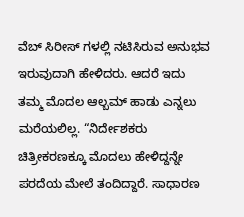ವೆಬ್ ಸಿರೀಸ್ ಗಳಲ್ಲಿ ನಟಿಸಿರುವ ಅನುಭವ ಇರುವುದಾಗಿ ಹೇಳಿದರು. ಆದರೆ ಇದು ತಮ್ಮ ಮೊದಲ ಆಲ್ಬಮ್ ಹಾಡು ಎನ್ನಲು ಮರೆಯಲಿಲ್ಲ. “ನಿರ್ದೇಶಕರು ಚಿತ್ರೀಕರಣಕ್ಕೂ ಮೊದಲು ಹೇಳಿದ್ದನ್ನೇ ಪರದೆಯ ಮೇಲೆ ತಂದಿದ್ದಾರೆ. ಸಾಧಾರಣ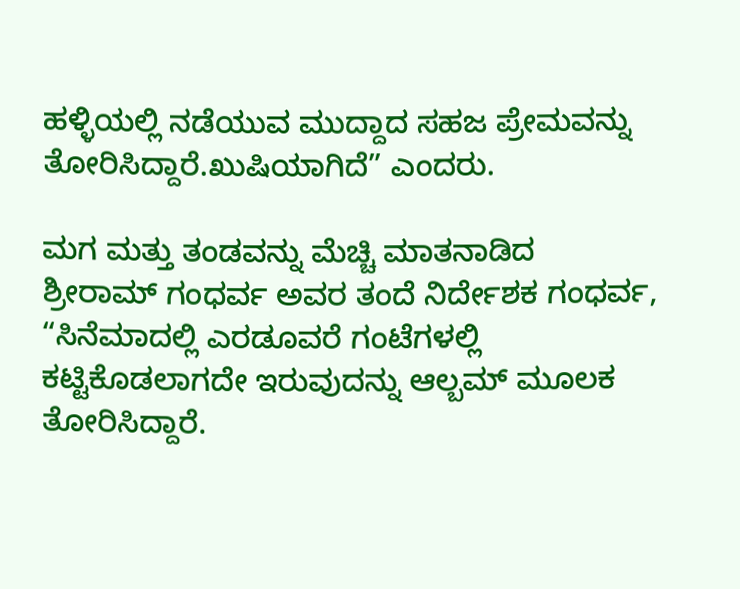ಹಳ್ಳಿಯಲ್ಲಿ ನಡೆಯುವ ಮುದ್ದಾದ ಸಹಜ ಪ್ರೇಮವನ್ನು ತೋರಿಸಿದ್ದಾರೆ.ಖುಷಿಯಾಗಿದೆ” ಎಂದರು.

ಮಗ ಮತ್ತು ತಂಡವನ್ನು ಮೆಚ್ಚಿ ಮಾತನಾಡಿದ
ಶ್ರೀರಾಮ್ ಗಂಧರ್ವ ಅವರ ತಂದೆ ನಿರ್ದೇಶಕ ಗಂಧರ್ವ, “ಸಿನೆಮಾದಲ್ಲಿ ಎರಡೂವರೆ ಗಂಟೆಗಳಲ್ಲಿ ಕಟ್ಟಿಕೊಡಲಾಗದೇ ಇರುವುದನ್ನು ಆಲ್ಬಮ್ ಮೂಲಕ ತೋರಿಸಿದ್ದಾರೆ.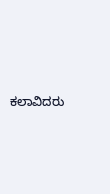ಕಲಾವಿದರು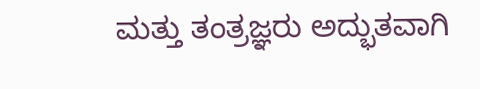ಮತ್ತು ತಂತ್ರಜ್ಞರು ಅದ್ಭುತವಾಗಿ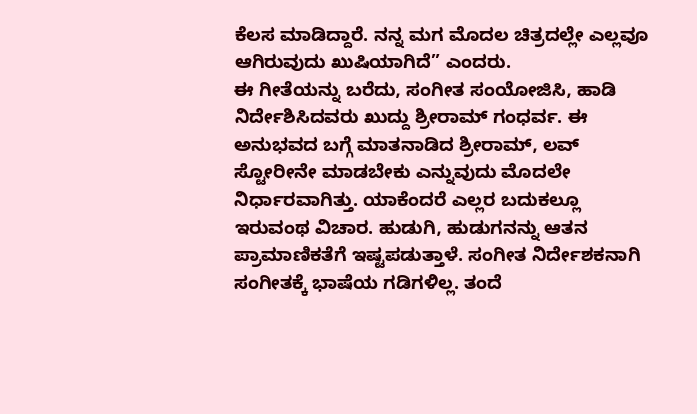ಕೆಲಸ ಮಾಡಿದ್ದಾರೆ. ನನ್ನ ಮಗ ಮೊದಲ ಚಿತ್ರದಲ್ಲೇ ಎಲ್ಲವೂ ಆಗಿರುವುದು ಖುಷಿಯಾಗಿದೆ” ಎಂದರು.
ಈ ಗೀತೆಯನ್ನು ಬರೆದು, ಸಂಗೀತ ಸಂಯೋಜಿಸಿ, ಹಾಡಿ ನಿರ್ದೇಶಿಸಿದವರು ಖುದ್ದು ಶ್ರೀರಾಮ್ ಗಂಧರ್ವ. ಈ ಅನುಭವದ ಬಗ್ಗೆ ಮಾತನಾಡಿದ ಶ್ರೀರಾಮ್, ಲವ್ ಸ್ಟೋರೀನೇ ಮಾಡಬೇಕು ಎನ್ನುವುದು ಮೊದಲೇ ನಿರ್ಧಾರವಾಗಿತ್ತು. ಯಾಕೆಂದರೆ ಎಲ್ಲರ ಬದುಕಲ್ಲೂ ಇರುವಂಥ ವಿಚಾರ. ಹುಡುಗಿ, ಹುಡುಗನನ್ನು ಆತನ ಪ್ರಾಮಾಣಿಕತೆಗೆ ಇಷ್ಟಪಡುತ್ತಾಳೆ. ಸಂಗೀತ ನಿರ್ದೇಶಕನಾಗಿ ಸಂಗೀತಕ್ಕೆ ಭಾಷೆಯ ಗಡಿಗಳಿಲ್ಲ. ತಂದೆ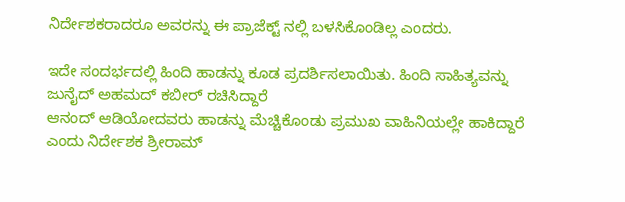ನಿರ್ದೇಶಕರಾದರೂ ಅವರನ್ನು ಈ ಪ್ರಾಜೆಕ್ಟ್ ನಲ್ಲಿ ಬಳಸಿಕೊಂಡಿಲ್ಲ ಎಂದರು.

ಇದೇ ಸಂದರ್ಭದಲ್ಲಿ ಹಿಂದಿ ಹಾಡನ್ನು ಕೂಡ ಪ್ರದರ್ಶಿಸಲಾಯಿತು. ಹಿಂದಿ ಸಾಹಿತ್ಯವನ್ನು ಜುನೈದ್ ಅಹಮದ್ ಕಬೀರ್ ರಚಿಸಿದ್ದಾರೆ
ಆನಂದ್ ಆಡಿಯೋದವರು ಹಾಡನ್ನು ಮೆಚ್ಚಿಕೊಂಡು ಪ್ರಮುಖ ವಾಹಿನಿಯಲ್ಲೇ ಹಾಕಿದ್ದಾರೆ ಎಂದು ನಿರ್ದೇಶಕ ಶ್ರೀರಾಮ್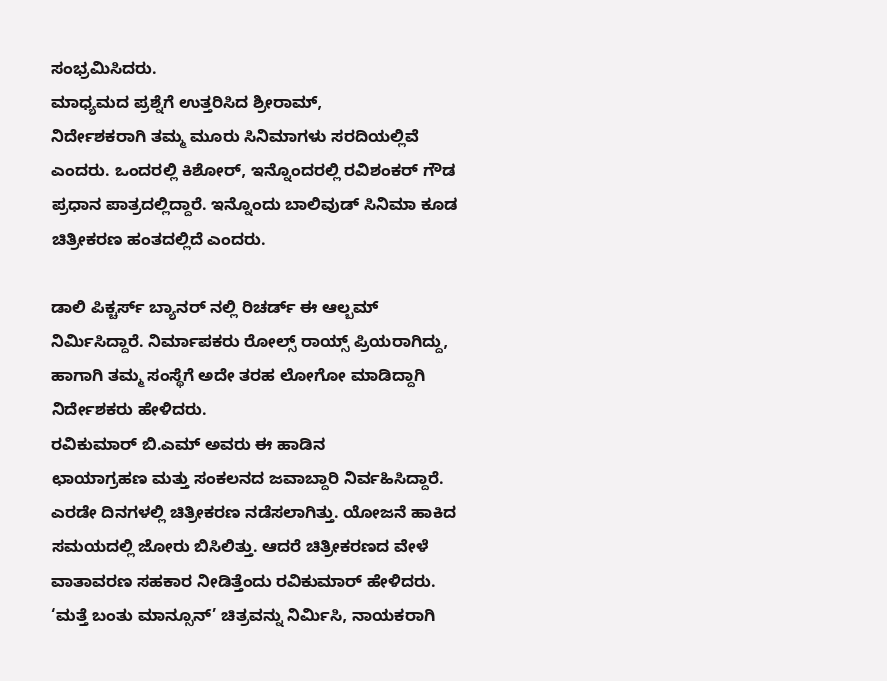ಸಂಭ್ರಮಿಸಿದರು.
ಮಾಧ್ಯಮದ ಪ್ರಶ್ನೆಗೆ ಉತ್ತರಿಸಿದ ಶ್ರೀರಾಮ್,
ನಿರ್ದೇಶಕರಾಗಿ ತಮ್ಮ ಮೂರು ಸಿನಿಮಾಗಳು ಸರದಿಯಲ್ಲಿವೆ ಎಂದರು. ಒಂದರಲ್ಲಿ ಕಿಶೋರ್, ಇನ್ನೊಂದರಲ್ಲಿ ರವಿಶಂಕರ್ ಗೌಡ ಪ್ರಧಾನ ಪಾತ್ರದಲ್ಲಿದ್ದಾರೆ. ಇನ್ನೊಂದು ಬಾಲಿವುಡ್ ಸಿನಿಮಾ ಕೂಡ ಚಿತ್ರೀಕರಣ ಹಂತದಲ್ಲಿದೆ ಎಂದರು.

ಡಾಲಿ ಪಿಕ್ಚರ್ಸ್ ಬ್ಯಾನರ್ ನಲ್ಲಿ ರಿಚರ್ಡ್ ಈ ಆಲ್ಬಮ್ ನಿರ್ಮಿಸಿದ್ದಾರೆ. ನಿರ್ಮಾಪಕರು ರೋಲ್ಸ್ ರಾಯ್ಸ್ ಪ್ರಿಯರಾಗಿದ್ದು, ಹಾಗಾಗಿ ತಮ್ಮ ಸಂಸ್ಥೆಗೆ ಅದೇ ತರಹ ಲೋಗೋ ಮಾಡಿದ್ದಾಗಿ ನಿರ್ದೇಶಕರು ಹೇಳಿದರು.
ರವಿಕುಮಾರ್ ಬಿ.ಎಮ್ ಅವರು ಈ ಹಾಡಿನ
ಛಾಯಾಗ್ರಹಣ ಮತ್ತು ಸಂಕಲನದ ಜವಾಬ್ದಾರಿ ನಿರ್ವಹಿಸಿದ್ದಾರೆ. ಎರಡೇ ದಿನಗಳಲ್ಲಿ ಚಿತ್ರೀಕರಣ ನಡೆಸಲಾಗಿತ್ತು. ಯೋಜನೆ ಹಾಕಿದ ಸಮಯದಲ್ಲಿ ಜೋರು ಬಿಸಿಲಿತ್ತು. ಆದರೆ ಚಿತ್ರೀಕರಣದ ವೇಳೆ ವಾತಾವರಣ ಸಹಕಾರ ನೀಡಿತ್ತೆಂದು ರವಿಕುಮಾರ್ ಹೇಳಿದರು.
‘ಮತ್ತೆ ಬಂತು ಮಾನ್ಸೂನ್’ ಚಿತ್ರವನ್ನು ನಿರ್ಮಿಸಿ, ನಾಯಕರಾಗಿ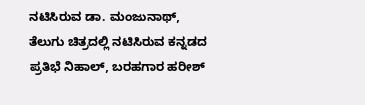ನಟಿಸಿರುವ ಡಾ. ಮಂಜುನಾಥ್,
ತೆಲುಗು ಚಿತ್ರದಲ್ಲಿ ನಟಿಸಿರುವ ಕನ್ನಡದ ಪ್ರತಿಭೆ ನಿಹಾಲ್, ಬರಹಗಾರ ಹರೀಶ್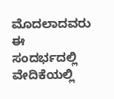ಮೊದಲಾದವರು ಈ ಸಂದರ್ಭದಲ್ಲಿ ವೇದಿಕೆಯಲ್ಲಿ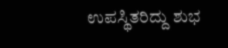ಉಪಸ್ಥಿತರಿದ್ದು ಶುಭ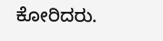ಕೋರಿದರು.